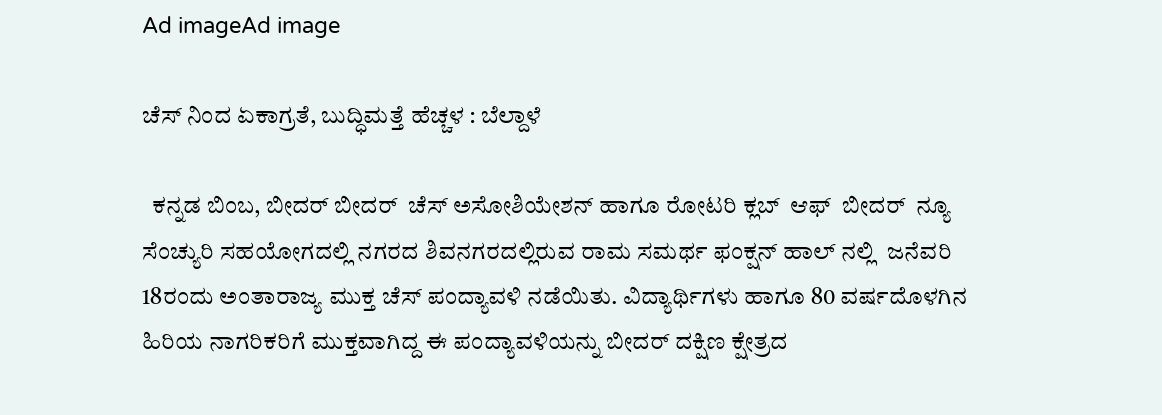Ad imageAd image

ಚೆಸ್ ನಿಂದ ಏಕಾಗ್ರತೆ, ಬುದ್ಧಿಮತ್ತೆ ಹೆಚ್ಚಳ : ಬೆಲ್ದಾಳೆ

  ಕನ್ನಡ ಬಿಂಬ, ಬೀದರ್ ಬೀದರ್  ಚೆಸ್ ಅಸೋಶಿಯೇಶನ್ ಹಾಗೂ ರೋಟರಿ ಕ್ಲಬ್  ಆಫ್  ಬೀದರ್  ನ್ಯೂ ಸೆಂಚ್ಯುರಿ ಸಹಯೋಗದಲ್ಲಿ ನಗರದ ಶಿವನಗರದಲ್ಲಿರುವ ರಾಮ ಸಮರ್ಥ ಫಂಕ್ಷನ್ ಹಾಲ್‍ ನಲ್ಲಿ  ಜನೆವರಿ 18ರಂದು ಅಂತಾರಾಜ್ಯ ಮುಕ್ತ ಚೆಸ್ ಪಂದ್ಯಾವಳಿ ನಡೆಯಿತು. ವಿದ್ಯಾರ್ಥಿಗಳು ಹಾಗೂ 80 ವರ್ಷದೊಳಗಿನ ಹಿರಿಯ ನಾಗರಿಕರಿಗೆ ಮುಕ್ತವಾಗಿದ್ದ ಈ ಪಂದ್ಯಾವಳಿಯನ್ನು ಬೀದರ್ ದಕ್ಷಿಣ ಕ್ಷೇತ್ರದ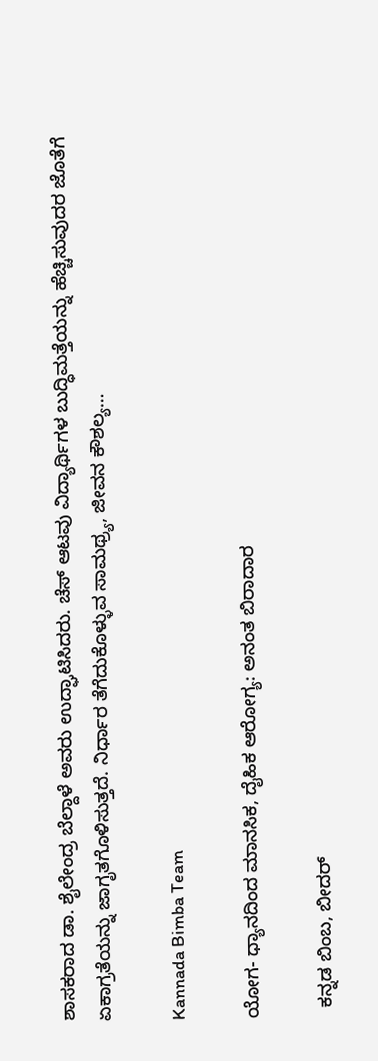ಶಾಸಕರಾದ ಡಾ. ಶೈಲೇಂದ್ರ ಬೆಲ್ದಾಳೆ ಅವರು ಉದ್ಘಾಟಿಸಿದರು. ಚೆಸ್ ಆಟವು ವಿದ್ಯಾರ್ಥಿಗಳ ಬುದ್ಧಿಮತ್ತೆಯನ್ನು ಹೆಚ್ಚಿಸುವುದರ ಜೊತೆಗೆ ಏಕಾಗ್ರತೆಯನ್ನು ಜಾಗೃತಗೊಳಿಸುತ್ತದೆ. ನಿರ್ಧಾರ ತೆಗೆದುಕೊಳ್ಳುವ ಸಾಮಥ್ರ್ಯ, ಜೀವನ ಕೌಶಲ್ಯ…

Kannada Bimba Team

ಯೋಗ- ಧ್ಯಾನದಿಂದ ಮಾನಸಿಕ, ದೈಹಿಕ ಆರೋಗ್ಯ: ಅನಂತ ಬಿರಾದಾರ

  ಕನ್ನಡ ಬಿಂಬ, ಬೀದರ್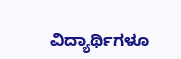ವಿದ್ಯಾರ್ಥಿಗಳೂ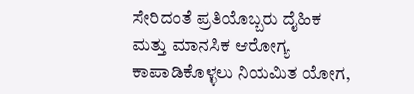ಸೇರಿದಂತೆ ಪ್ರತಿಯೊಬ್ಬರು ದೈಹಿಕ ಮತ್ತು ಮಾನಸಿಕ ಆರೋಗ್ಯ ಕಾಪಾಡಿಕೊಳ್ಳಲು ನಿಯಮಿತ ಯೋಗ,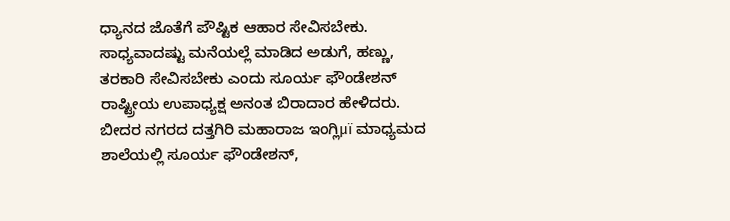ಧ್ಯಾನದ ಜೊತೆಗೆ ಪೌಷ್ಟಿಕ ಆಹಾರ ಸೇವಿಸಬೇಕು. ಸಾಧ್ಯವಾದಷ್ಟು ಮನೆಯಲ್ಲೆ ಮಾಡಿದ ಅಡುಗೆ, ಹಣ್ಣು, ತರಕಾರಿ ಸೇವಿಸಬೇಕು ಎಂದು ಸೂರ್ಯ ಫೌಂಡೇಶನ್ ರಾಷ್ಟ್ರೀಯ ಉಪಾಧ್ಯಕ್ಷ ಅನಂತ ಬಿರಾದಾರ ಹೇಳಿದರು. ಬೀದರ ನಗರದ ದತ್ತಗಿರಿ ಮಹಾರಾಜ ಇಂಗ್ಲಿμï ಮಾಧ್ಯಮದ ಶಾಲೆಯಲ್ಲಿ ಸೂರ್ಯ ಫೌಂಡೇಶನ್,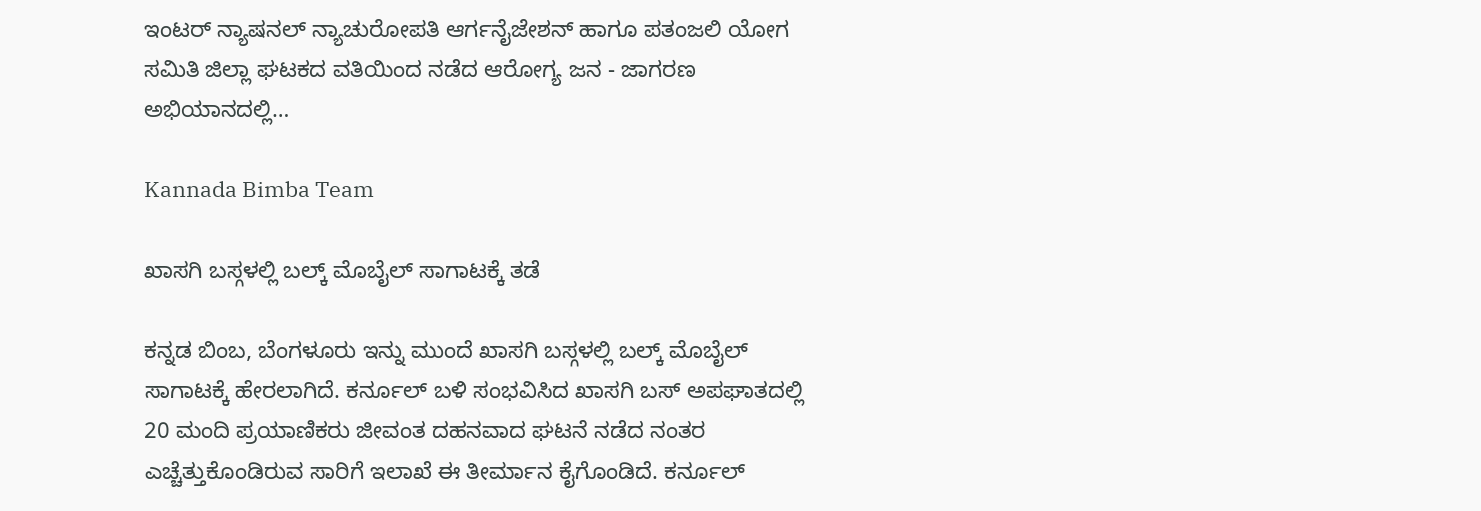ಇಂಟರ್ ನ್ಯಾಷನಲ್ ನ್ಯಾಚುರೋಪತಿ ಆರ್ಗನೈಜೇಶನ್ ಹಾಗೂ ಪತಂಜಲಿ ಯೋಗ ಸಮಿತಿ ಜಿಲ್ಲಾ ಘಟಕದ ವತಿಯಿಂದ ನಡೆದ ಆರೋಗ್ಯ ಜನ - ಜಾಗರಣ ಅಭಿಯಾನದಲ್ಲಿ…

Kannada Bimba Team

ಖಾಸಗಿ ಬಸ್ಗಳಲ್ಲಿ ಬಲ್ಕ್ ಮೊಬೈಲ್ ಸಾಗಾಟಕ್ಕೆ ತಡೆ

ಕನ್ನಡ ಬಿಂಬ, ಬೆಂಗಳೂರು ಇನ್ನು ಮುಂದೆ ಖಾಸಗಿ ಬಸ್ಗಳಲ್ಲಿ ಬಲ್ಕ್ ಮೊಬೈಲ್ ಸಾಗಾಟಕ್ಕೆ ಹೇರಲಾಗಿದೆ. ಕರ್ನೂಲ್ ಬಳಿ ಸಂಭವಿಸಿದ ಖಾಸಗಿ ಬಸ್ ಅಪಘಾತದಲ್ಲಿ 20 ಮಂದಿ ಪ್ರಯಾಣಿಕರು ಜೀವಂತ ದಹನವಾದ ಘಟನೆ ನಡೆದ ನಂತರ ಎಚ್ಚೆತ್ತುಕೊಂಡಿರುವ ಸಾರಿಗೆ ಇಲಾಖೆ ಈ ತೀರ್ಮಾನ ಕೈಗೊಂಡಿದೆ. ಕರ್ನೂಲ್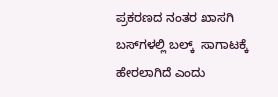ಪ್ರಕರಣದ ನಂತರ ಖಾಸಗಿ ಬಸ್‍ಗಳಲ್ಲಿ ಬಲ್ಕ್  ಸಾಗಾಟಕ್ಕೆ ಹೇರಲಾಗಿದೆ ಎಂದು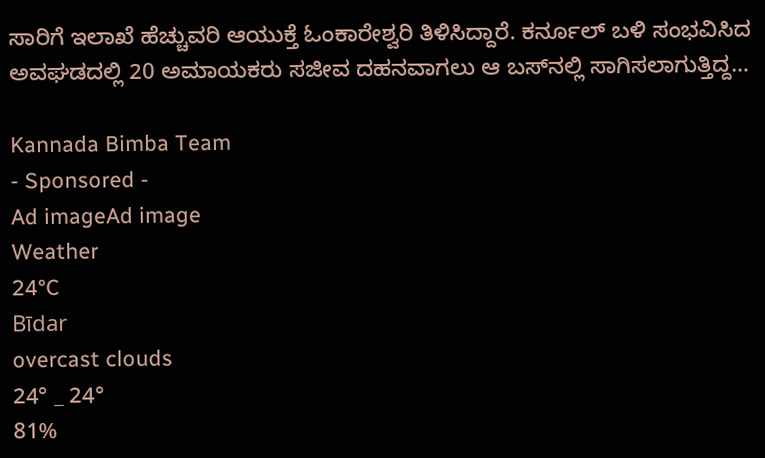ಸಾರಿಗೆ ಇಲಾಖೆ ಹೆಚ್ಚುವರಿ ಆಯುಕ್ತೆ ಓಂಕಾರೇಶ್ವರಿ ತಿಳಿಸಿದ್ದಾರೆ. ಕರ್ನೂಲ್ ಬಳಿ ಸಂಭವಿಸಿದ ಅವಘಡದಲ್ಲಿ 20 ಅಮಾಯಕರು ಸಜೀವ ದಹನವಾಗಲು ಆ ಬಸ್‍ನಲ್ಲಿ ಸಾಗಿಸಲಾಗುತ್ತಿದ್ದ…

Kannada Bimba Team
- Sponsored -
Ad imageAd image
Weather
24°C
Bīdar
overcast clouds
24° _ 24°
81%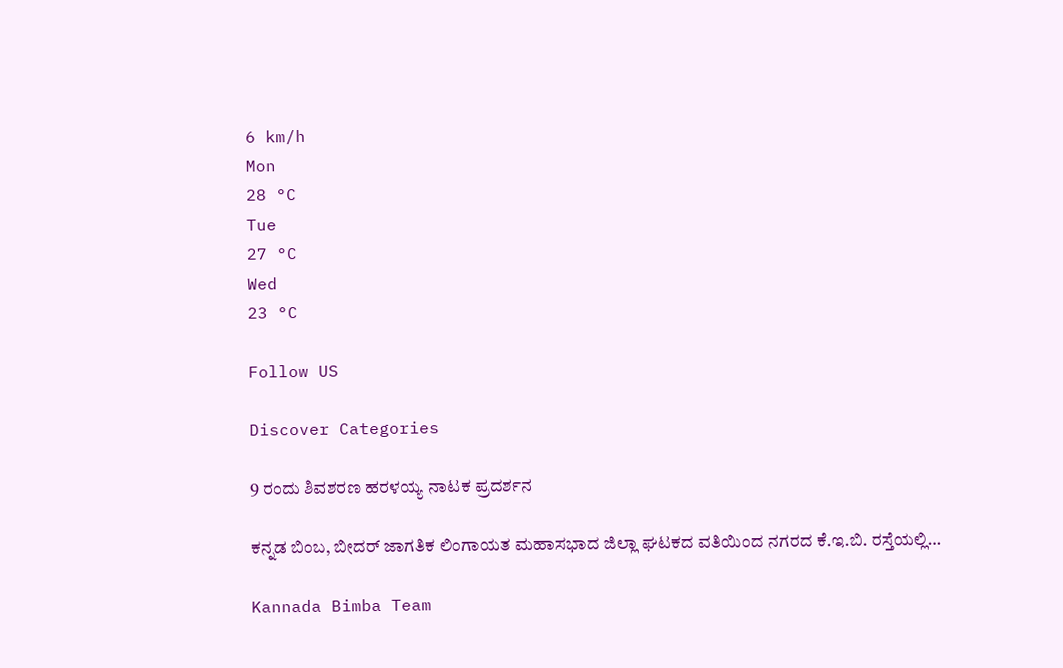6 km/h
Mon
28 °C
Tue
27 °C
Wed
23 °C

Follow US

Discover Categories

9 ರಂದು ಶಿವಶರಣ ಹರಳಯ್ಯ ನಾಟಕ ಪ್ರದರ್ಶನ

ಕನ್ನಡ ಬಿಂಬ, ಬೀದರ್ ಜಾಗತಿಕ ಲಿಂಗಾಯತ ಮಹಾಸಭಾದ ಜಿಲ್ಲಾ ಘಟಕದ ವತಿಯಿಂದ ನಗರದ ಕೆ.ಇ.ಬಿ. ರಸ್ತೆಯಲ್ಲಿ…

Kannada Bimba Team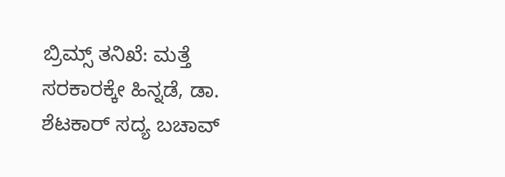ಬ್ರಿಮ್ಸ್ ತನಿಖೆ: ಮತ್ತೆ ಸರಕಾರಕ್ಕೇ ಹಿನ್ನಡೆ, ಡಾ. ಶೆಟಕಾರ್ ಸದ್ಯ ಬಚಾವ್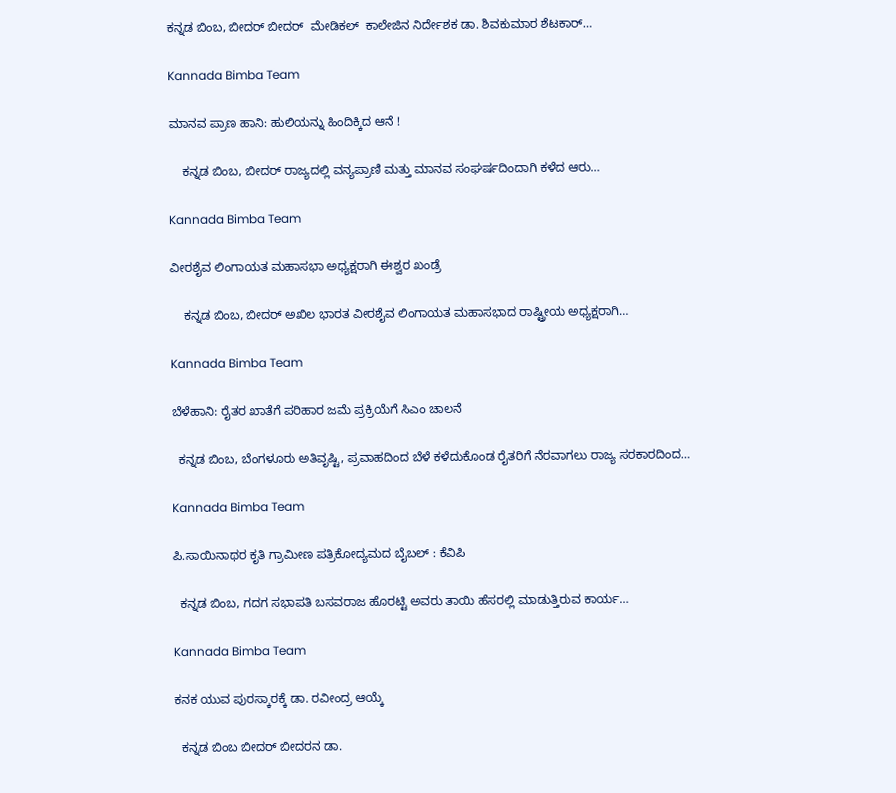ಕನ್ನಡ ಬಿಂಬ, ಬೀದರ್ ಬೀದರ್  ಮೇಡಿಕಲ್  ಕಾಲೇಜಿನ ನಿರ್ದೇಶಕ ಡಾ. ಶಿವಕುಮಾರ ಶೆಟಕಾರ್…

Kannada Bimba Team

ಮಾನವ ಪ್ರಾಣ ಹಾನಿ: ಹುಲಿಯನ್ನು ಹಿಂದಿಕ್ಕಿದ ಆನೆ !

    ಕನ್ನಡ ಬಿಂಬ, ಬೀದರ್ ರಾಜ್ಯದಲ್ಲಿ ವನ್ಯಪ್ರಾಣಿ ಮತ್ತು ಮಾನವ ಸಂಘರ್ಷದಿಂದಾಗಿ ಕಳೆದ ಆರು…

Kannada Bimba Team

ವೀರಶೈವ ಲಿಂಗಾಯತ ಮಹಾಸಭಾ ಅಧ್ಯಕ್ಷರಾಗಿ ಈಶ್ವರ ಖಂಡ್ರೆ

    ಕನ್ನಡ ಬಿಂಬ, ಬೀದರ್ ಅಖಿಲ ಭಾರತ ವೀರಶೈವ ಲಿಂಗಾಯತ ಮಹಾಸಭಾದ ರಾಷ್ಟ್ರೀಯ ಅಧ್ಯಕ್ಷರಾಗಿ…

Kannada Bimba Team

ಬೆಳೆಹಾನಿ: ರೈತರ ಖಾತೆಗೆ ಪರಿಹಾರ ಜಮೆ ಪ್ರಕ್ರಿಯೆಗೆ ಸಿಎಂ ಚಾಲನೆ

  ಕನ್ನಡ ಬಿಂಬ, ಬೆಂಗಳೂರು ಅತಿವೃಷ್ಟಿ, ಪ್ರವಾಹದಿಂದ ಬೆಳೆ ಕಳೆದುಕೊಂಡ ರೈತರಿಗೆ ನೆರವಾಗಲು ರಾಜ್ಯ ಸರಕಾರದಿಂದ…

Kannada Bimba Team

ಪಿ.ಸಾಯಿನಾಥರ ಕೃತಿ ಗ್ರಾಮೀಣ ಪತ್ರಿಕೋದ್ಯಮದ ಬೈಬಲ್ : ಕೆವಿಪಿ

  ಕನ್ನಡ ಬಿಂಬ, ಗದಗ ಸಭಾಪತಿ ಬಸವರಾಜ ಹೊರಟ್ಟಿ ಅವರು ತಾಯಿ ಹೆಸರಲ್ಲಿ ಮಾಡುತ್ತಿರುವ ಕಾರ್ಯ…

Kannada Bimba Team

ಕನಕ ಯುವ ಪುರಸ್ಕಾರಕ್ಕೆ ಡಾ. ರವೀಂದ್ರ ಆಯ್ಕೆ

  ಕನ್ನಡ ಬಿಂಬ ಬೀದರ್ ಬೀದರನ ಡಾ.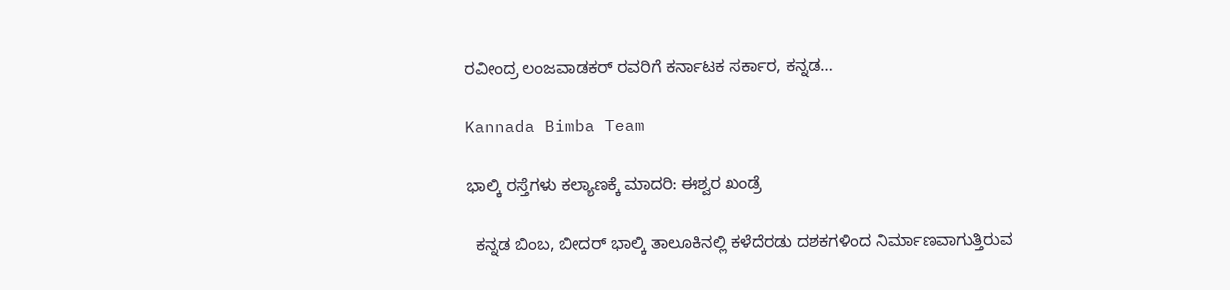ರವೀಂದ್ರ ಲಂಜವಾಡಕರ್ ರವರಿಗೆ ಕರ್ನಾಟಕ ಸರ್ಕಾರ, ಕನ್ನಡ…

Kannada Bimba Team

ಭಾಲ್ಕಿ ರಸ್ತೆಗಳು ಕಲ್ಯಾಣಕ್ಕೆ ಮಾದರಿ: ಈಶ್ವರ ಖಂಡ್ರೆ

  ಕನ್ನಡ ಬಿಂಬ, ಬೀದರ್ ಭಾಲ್ಕಿ ತಾಲೂಕಿನಲ್ಲಿ ಕಳೆದೆರಡು ದಶಕಗಳಿಂದ ನಿರ್ಮಾಣವಾಗುತ್ತಿರುವ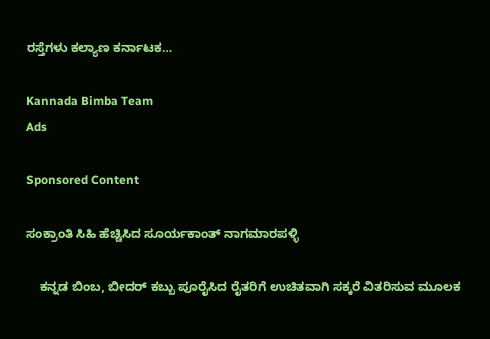ರಸ್ತೆಗಳು ಕಲ್ಯಾಣ ಕರ್ನಾಟಕ…

Kannada Bimba Team
Ads

Sponsored Content

ಸಂಕ್ರಾಂತಿ ಸಿಹಿ ಹೆಚ್ಚಿಸಿದ ಸೂರ್ಯಕಾಂತ್ ನಾಗಮಾರಪಳ್ಳಿ

    ಕನ್ನಡ ಬಿಂಬ, ಬೀದರ್ ಕಬ್ಬು ಪೂರೈಸಿದ ರೈತರಿಗೆ ಉಚಿತವಾಗಿ ಸಕ್ಕರೆ ವಿತರಿಸುವ ಮೂಲಕ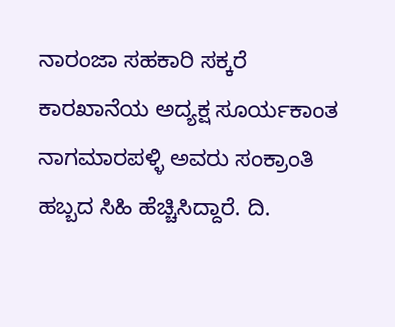ನಾರಂಜಾ ಸಹಕಾರಿ ಸಕ್ಕರೆ ಕಾರಖಾನೆಯ ಅದ್ಯಕ್ಷ ಸೂರ್ಯಕಾಂತ ನಾಗಮಾರಪಳ್ಳಿ ಅವರು ಸಂಕ್ರಾಂತಿ ಹಬ್ಬದ ಸಿಹಿ ಹೆಚ್ಚಿಸಿದ್ದಾರೆ. ದಿ.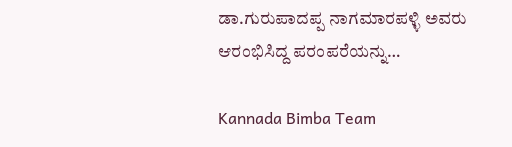ಡಾ.ಗುರುಪಾದಪ್ಪ ನಾಗಮಾರಪಳ್ಳಿ ಅವರು ಆರಂಭಿಸಿದ್ದ ಪರಂಪರೆಯನ್ನು…

Kannada Bimba Team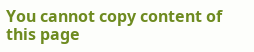You cannot copy content of this page